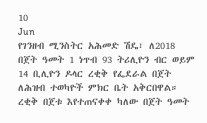10
Jun
የገንዘብ ሚንስትር አሕመድ ሽዴ፣ ለ2018 በጀት ዓመት 1 ነጥብ 93 ትሪሊዮን ብር ወይም 14 ቢሊዮን ዶላር ረቂቅ የፌደራል በጀት ለሕዝብ ተወካዮች ምክር ቤት አቅርበዋል። ረቂቅ በጀቱ እየተጠናቀቀ ካለው በጀት ዓመት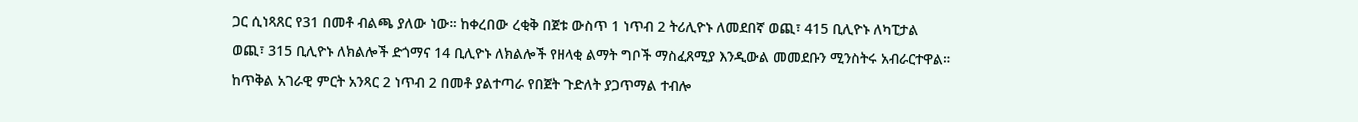ጋር ሲነጻጸር የ31 በመቶ ብልጫ ያለው ነው። ከቀረበው ረቂቅ በጀቱ ውስጥ 1 ነጥብ 2 ትሪሊዮኑ ለመደበኛ ወጪ፣ 415 ቢሊዮኑ ለካፒታል ወጪ፣ 315 ቢሊዮኑ ለክልሎች ድጎማና 14 ቢሊዮኑ ለክልሎች የዘላቂ ልማት ግቦች ማስፈጸሚያ እንዲውል መመደቡን ሚንስትሩ አብራርተዋል። ከጥቅል አገራዊ ምርት አንጻር 2 ነጥብ 2 በመቶ ያልተጣራ የበጀት ጉድለት ያጋጥማል ተብሎ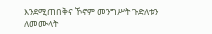እንደሚጠበቅና ኾኖም መንግሥት ጉድለቱን ለመሙላት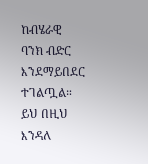ከብሄራዊ ባንክ ብድር እንደማይበደር ተገልጧል። ይህ በዚህ እንዳለ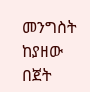መንግስት ከያዘው በጀት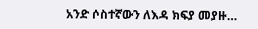አንድ ሶስተኛውን ለእዳ ክፍያ መያዙ…